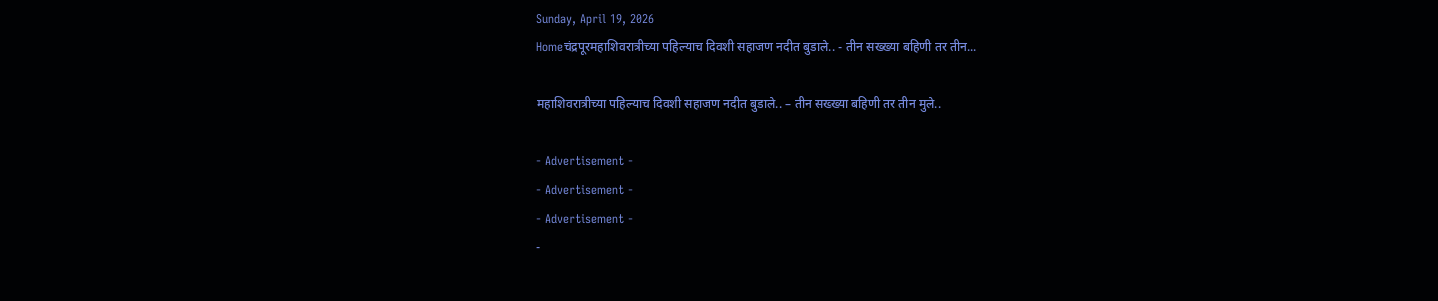Sunday, April 19, 2026
Homeचंद्रपूरमहाशिवरात्रीच्या पहिल्याच दिवशी सहाजण नदीत बुडाले.. - तीन सख्ख्या बहिणी तर तीन...

महाशिवरात्रीच्या पहिल्याच दिवशी सहाजण नदीत बुडाले.. – तीन सख्ख्या बहिणी तर तीन मुले..

- Advertisement -
- Advertisement -
- Advertisement -
-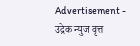Advertisement -
उद्रेक न्युज वृत्त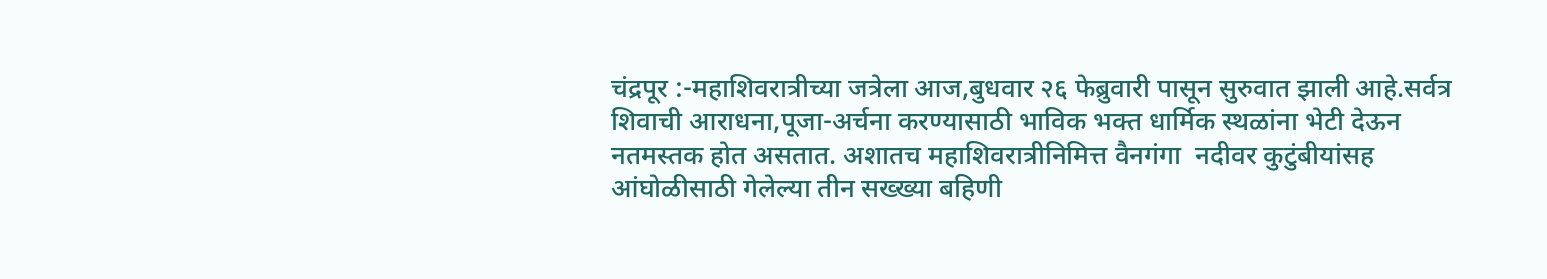चंद्रपूर :-महाशिवरात्रीच्या जत्रेला आज,बुधवार २६ फेब्रुवारी पासून सुरुवात झाली आहे.सर्वत्र शिवाची आराधना,पूजा-अर्चना करण्यासाठी भाविक भक्त धार्मिक स्थळांना भेटी देऊन नतमस्तक होत असतात. अशातच महाशिवरात्रीनिमित्त वैनगंगा  नदीवर कुटुंबीयांसह आंघोळीसाठी गेलेल्या तीन सख्ख्या बहिणी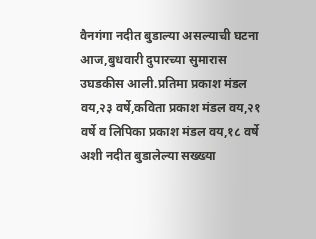वैनगंगा नदीत बुडाल्या असल्याची घटना आज,बुधवारी दुपारच्या सुमारास उघडकीस आली.प्रतिमा प्रकाश मंडल वय,२३ वर्षे,कविता प्रकाश मंडल वय,२१ वर्षे व लिपिका प्रकाश मंडल वय,१८ वर्षे अशी नदीत बुडालेल्या सख्ख्या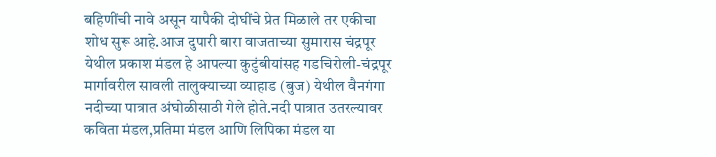बहिणींची नावे असून यापैकी दोघींचे प्रेत मिळाले तर एकीचा शोध सुरू आहे.आज दुपारी बारा वाजताच्या सुमारास चंद्रपूर येथील प्रकाश मंडल हे आपल्या कुटुंबीयांसह गडचिरोली-चंद्रपूर मार्गावरील सावली तालुक्याच्या व्याहाड (बुज) येथील वैनगंगा नदीच्या पात्रात अंघोळीसाठी गेले होते.नदी पात्रात उतरल्यावर कविता मंडल,प्रतिमा मंडल आणि लिपिका मंडल या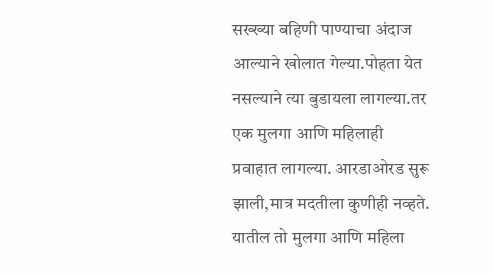सख्ख्या बहिणी पाण्याचा अंदाज आल्याने खोलात गेल्या.पोहता येत नसल्याने त्या बुडायला लागल्या.तर एक मुलगा आणि महिलाही प्रवाहात लागल्या. आरडाओरड सुरू झाली,मात्र मदतीला कुणीही नव्हते. यातील तो मुलगा आणि महिला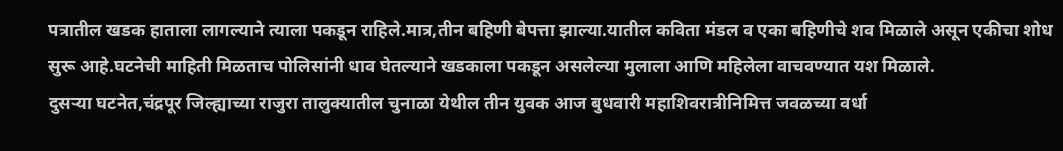पत्रातील खडक हाताला लागल्याने त्याला पकडून राहिले.मात्र,तीन बहिणी बेपत्ता झाल्या.यातील कविता मंडल व एका बहिणीचे शव मिळाले असून एकीचा शोध सुरू आहे.घटनेची माहिती मिळताच पोलिसांनी धाव घेतल्याने खडकाला पकडून असलेल्या मुलाला आणि महिलेला वाचवण्यात यश मिळाले.
दुसऱ्या घटनेत,चंद्रपूर जिल्ह्याच्या राजुरा तालुक्यातील चुनाळा येथील तीन युवक आज बुधवारी महाशिवरात्रीनिमित्त जवळच्या वर्धा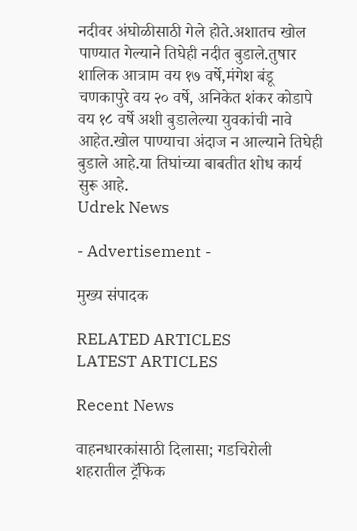नदीवर अंघोळीसाठी गेले होते.अशातच खोल पाण्यात गेल्याने तिघेही नदीत बुडाले.तुषार शालिक आत्राम वय १७ वर्षे,मंगेश बंडू चणकापुरे वय २० वर्षे, अनिकेत शंकर कोडापे वय १८ वर्षे अशी बुडालेल्या युवकांची नावे आहेत.खोल पाण्याचा अंदाज न आल्याने तिघेही बुडाले आहे.या तिघांच्या बाबतीत शोध कार्य सुरू आहे.
Udrek News

- Advertisement -

मुख्य संपादक

RELATED ARTICLES
LATEST ARTICLES

Recent News

वाहनधारकांसाठी दिलासा; गडचिरोली शहरातील ट्रॅफिक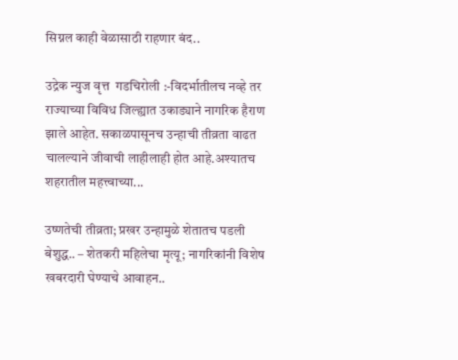सिग्नल काही वेळासाठी राहणार बंद..

उद्रेक न्युज वृत्त  गडचिरोली :-विदर्भातीलच नव्हे तर राज्याच्या विविध जिल्ह्यात उकाड्याने नागरिक हैराण झाले आहेत. सकाळपासूनच उन्हाची तीव्रता वाढत चालल्याने जीवाची लाहीलाही होत आहे.अश्यातच शहरातील महत्त्वाच्या...

उष्णतेची तीव्रता; प्रखर उन्हामुळे शेतातच पडली बेशुद्ध.. – शेतकरी महिलेचा मृत्यू; नागरिकांनी विशेष खबरदारी घेण्याचे आवाहन..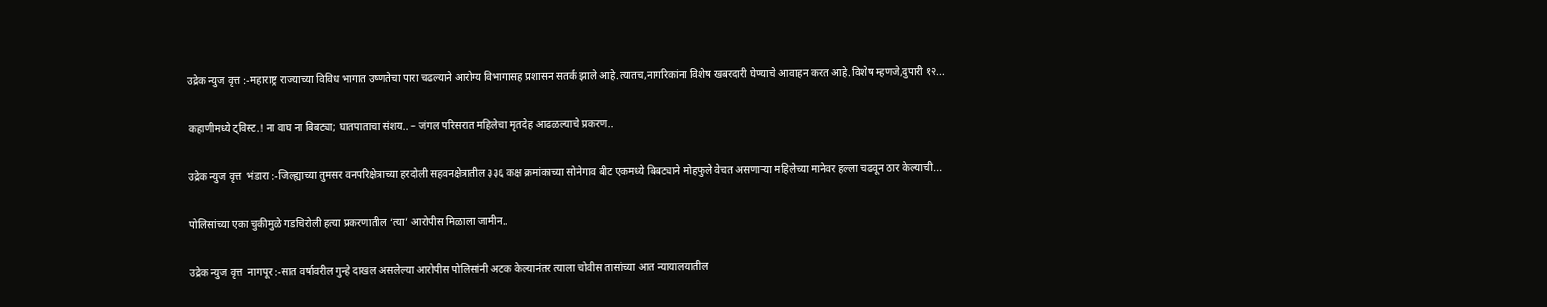उद्रेक न्युज वृत्त :-महाराष्ट्र राज्याच्या विविध भागात उष्णतेचा पारा चढल्याने आरोग्य विभागासह प्रशासन सतर्क झाले आहे.त्यातच,नागरिकांना विशेष खबरदारी घेण्याचे आवाहन करत आहे.विशेष म्हणजे,दुपारी १२...

कहाणीमध्ये ट्विस्ट.! ना वाघ ना बिबट्या; घातपाताचा संशय.. – जंगल परिसरात महिलेचा मृतदेह आढळल्याचे प्रकरण..

उद्रेक न्युज वृत्त  भंडारा :-जिल्ह्याच्या तुमसर वनपरिक्षेत्राच्या हरदोली सहवनक्षेत्रातील ३३६ कक्ष क्रमांकाच्या सोनेगाव बीट एकमध्ये बिबट्याने मोहफुले वेचत असणाऱ्या महिलेच्या मानेवर हल्ला चढवून ठार केल्याची...

पोलिसांच्या एका चुकीमुळे गडचिरोली हत्या प्रकरणातील ‘त्या’ आरोपीस मिळाला जामीन..

उद्रेक न्युज वृत्त  नागपूर :-सात वर्षावरील गुन्हे दाखल असलेल्या आरोपीस पोलिसांनी अटक केल्यानंतर त्याला चोवीस तासांच्या आत न्यायालयातील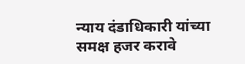न्याय दंडाधिकारी यांच्या समक्ष हजर करावे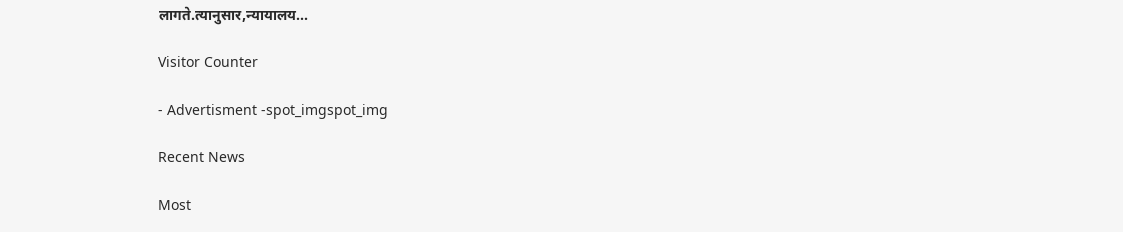लागते.त्यानुसार,न्यायालय...

Visitor Counter

- Advertisment -spot_imgspot_img

Recent News

Most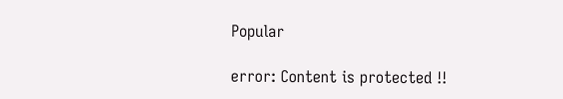Popular

error: Content is protected !!